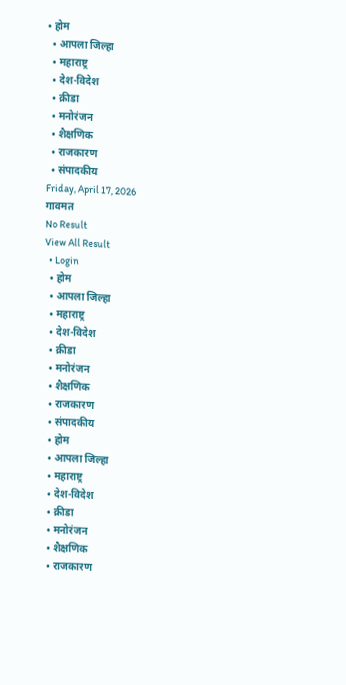• होम
  • आपला जिल्हा
  • महाराष्ट्र
  • देश-विदेश
  • क्रीडा
  • मनोरंजन
  • शैक्षणिक
  • राजकारण
  • संपादकीय
Friday, April 17, 2026
गावमत
No Result
View All Result
  • Login
  • होम
  • आपला जिल्हा
  • महाराष्ट्र
  • देश-विदेश
  • क्रीडा
  • मनोरंजन
  • शैक्षणिक
  • राजकारण
  • संपादकीय
  • होम
  • आपला जिल्हा
  • महाराष्ट्र
  • देश-विदेश
  • क्रीडा
  • मनोरंजन
  • शैक्षणिक
  • राजकारण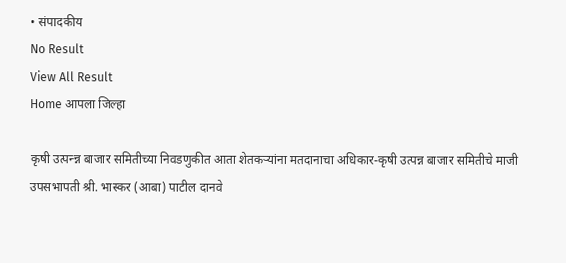• संपादकीय
No Result
View All Result
Home आपला जिल्हा

कृषी उत्पन्न्न बाजार समितीच्या निवडणुकीत आता शेतकऱ्यांना मतदानाचा अधिकार-कृषी उत्पन्न बाजार समितीचे माजी उपसभापती श्री. भास्कर (आबा) पाटील दानवे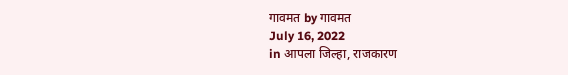गावमत by गावमत
July 16, 2022
in आपला जिल्हा, राजकारण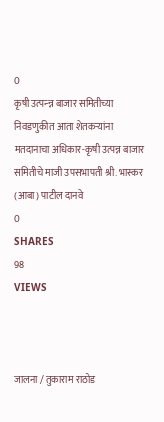0
कृषी उत्पन्न्न बाजार समितीच्या निवडणुकीत आता शेतकऱ्यांना मतदानाचा अधिकार-कृषी उत्पन्न बाजार समितीचे माजी उपसभापती श्री. भास्कर (आबा) पाटील दानवे
0
SHARES
98
VIEWS



जालना / तुकाराम राठोड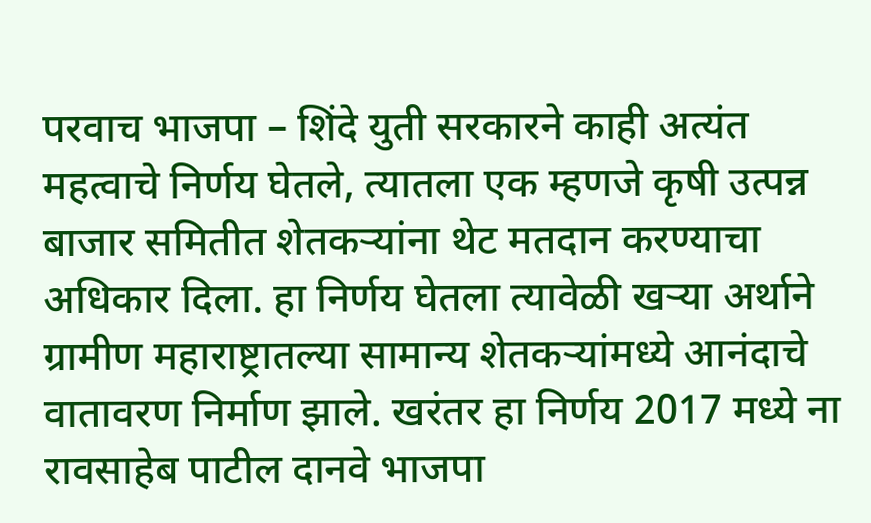परवाच भाजपा – शिंदे युती सरकारने काही अत्यंत महत्वाचे निर्णय घेतले, त्यातला एक म्हणजे कृषी उत्पन्न बाजार समितीत शेतकऱ्यांना थेट मतदान करण्याचा अधिकार दिला. हा निर्णय घेतला त्यावेळी खऱ्या अर्थाने ग्रामीण महाराष्ट्रातल्या सामान्य शेतकऱ्यांमध्ये आनंदाचे वातावरण निर्माण झाले. खरंतर हा निर्णय 2017 मध्ये ना रावसाहेब पाटील दानवे भाजपा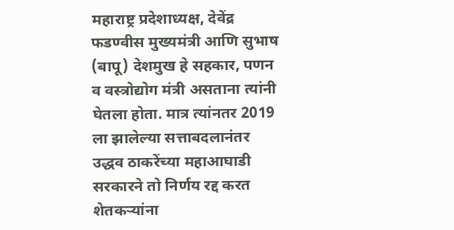महाराष्ट्र प्रदेशाध्यक्ष, देवेंद्र फडण्वीस मुख्यमंत्री आणि सुभाष (बापू) देशमुख हे सहकार, पणन व वस्त्रोद्योग मंत्री असताना त्यांनी घेतला होता. मात्र त्यांनतर 2019 ला झालेल्या सत्ताबदलानंतर उद्धव ठाकरेंच्या महाआघाडी सरकारने तो निर्णय रद्द करत शेतकऱ्यांना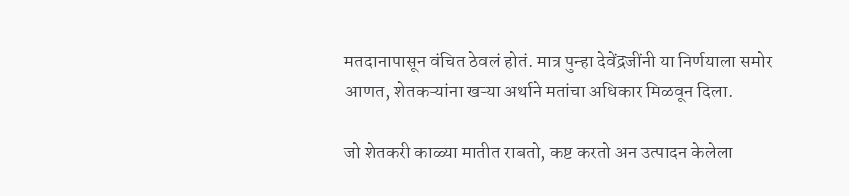मतदानापासून वंचित ठेवलं होतं. मात्र पुन्हा देवेंद्रजींनी या निर्णयाला समोर आणत, शेतकऱ्यांना खऱ्या अर्थाने मतांचा अधिकार मिळवून दिला.

जो शेतकरी काळ्या मातीत राबतो, कष्ट करतो अन उत्पादन केलेला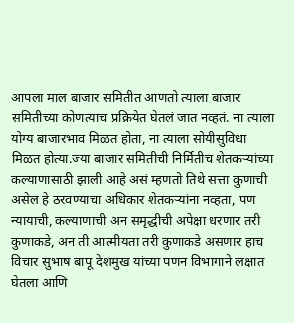आपला माल बाजार समितीत आणतो त्याला बाजार समितीच्या कोणत्याच प्रक्रियेत घेतलं जात नव्हतं. ना त्याला योग्य बाजारभाव मिळत होता, ना त्याला सोयीसुविधा मिळत होत्या.ज्या बाजार समितीची निर्मितीच शेतकऱ्यांच्या कल्याणासाठी झाली आहे असं म्हणतो तिथे सत्ता कुणाची असेल हे ठरवण्याचा अधिकार शेतकऱ्यांना नव्हता, पण न्यायाची, कल्याणाची अन समृद्धीची अपेक्षा धरणार तरी कुणाकडे, अन ती आत्मीयता तरी कुणाकडे असणार हाच विचार सुभाष बापू देशमुख यांच्या पणन विभागाने लक्षात घेतला आणि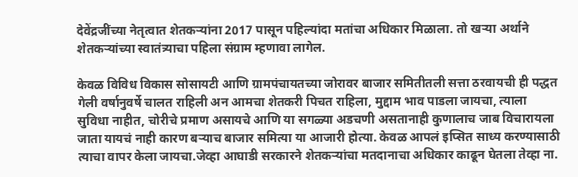देवेंद्रजींच्या नेतृत्वात शेतकऱ्यांना 2017 पासून पहिल्यांदा मतांचा अधिकार मिळाला. तो खऱ्या अर्थाने शेतकऱ्यांच्या स्वातंत्र्याचा पहिला संग्राम म्हणावा लागेल.

केवळ विविध विकास सोसायटी आणि ग्रामपंचायतच्या जोरावर बाजार समितीतली सत्ता ठरवायची ही पद्धत गेली वर्षानुवर्षे चालत राहिली अन आमचा शेतकरी पिचत राहिला, मुद्दाम भाव पाडला जायचा, त्याला सुविधा नाहीत, चोरीचे प्रमाण असायचे आणि या सगळ्या अडचणी असतानाही कुणालाच जाब विचारायला जाता यायचं नाही कारण बऱ्याच बाजार समित्या या आजारी होत्या. केवळ आपलं इप्सित साध्य करण्यासाठी त्याचा वापर केला जायचा.जेव्हा आघाडी सरकारने शेतकऱ्यांचा मतदानाचा अधिकार काढून घेतला तेव्हा ना.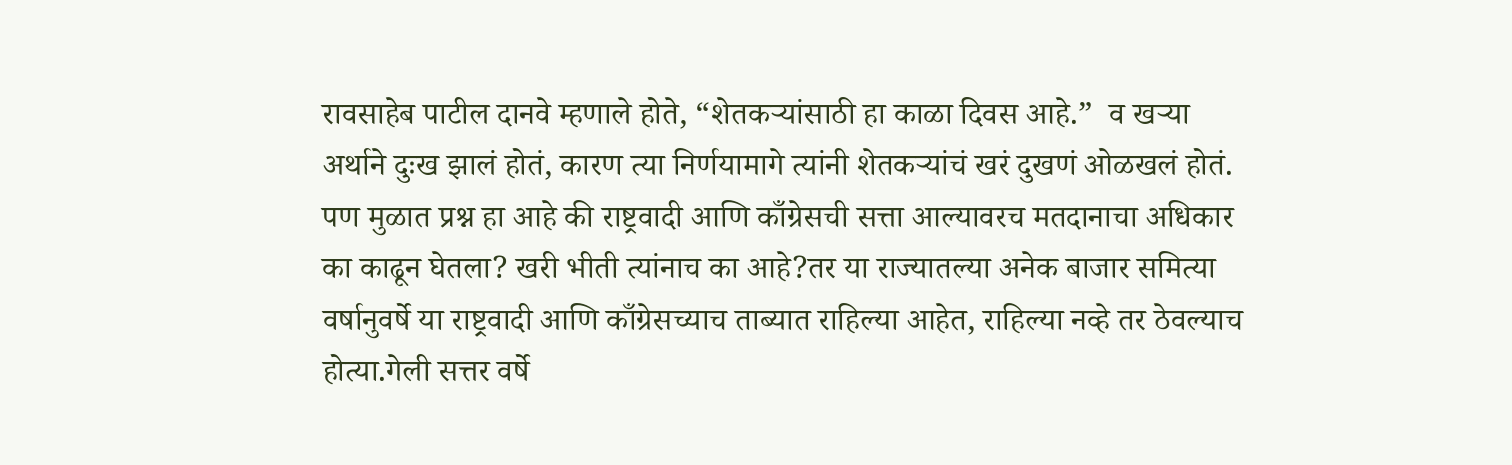रावसाहेब पाटील दानवे म्हणाले होते, “शेतकऱ्यांसाठी हा काळा दिवस आहे.”  व खऱ्या अर्थाने दुःख झालं होतं, कारण त्या निर्णयामागे त्यांनी शेतकऱ्यांचं खरं दुखणं ओळखलं होतं. पण मुळात प्रश्न हा आहे की राष्ट्रवादी आणि काँग्रेसची सत्ता आल्यावरच मतदानाचा अधिकार का काढून घेतला? खरी भीती त्यांनाच का आहे?तर या राज्यातल्या अनेक बाजार समित्या वर्षानुवर्षे या राष्ट्रवादी आणि काँग्रेसच्याच ताब्यात राहिल्या आहेत, राहिल्या नव्हे तर ठेवल्याच होत्या.गेली सत्तर वर्षे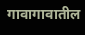गावागावातील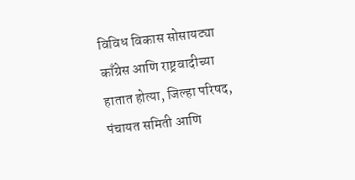विविध विकास सोसायट्या  काँग्रेस आणि राष्ट्रवादीच्या हातात होत्या, जिल्हा परिषद, पंचायत समिती आणि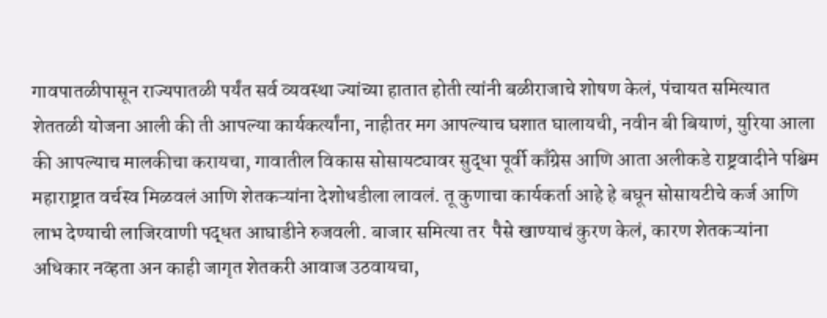गावपातळीपासून राज्यपातळी पर्यंत सर्व व्यवस्था ज्यांच्या हातात होती त्यांनी बळीराजाचे शोषण केलं, पंचायत समित्यात शेततळी योजना आली की ती आपल्या कार्यकर्त्यांना, नाहीतर मग आपल्याच घशात घालायची, नवीन बी बियाणं, युरिया आला की आपल्याच मालकीचा करायचा, गावातील विकास सोसायट्यावर सुद्धा पूर्वी काँग्रेस आणि आता अलीकडे राष्ट्रवादीने पश्चिम महाराष्ट्रात वर्चस्व मिळवलं आणि शेतकऱ्यांना देशोधडीला लावलं. तू कुणाचा कार्यकर्ता आहे हे बघून सोसायटीचे कर्ज आणि लाभ देण्याची लाजिरवाणी पद्धत आघाडीने रुजवली. बाजार समित्या तर  पैसे खाण्याचं कुरण केलं, कारण शेतकऱ्यांना अधिकार नव्हता अन काही जागृत शेतकरी आवाज उठवायचा,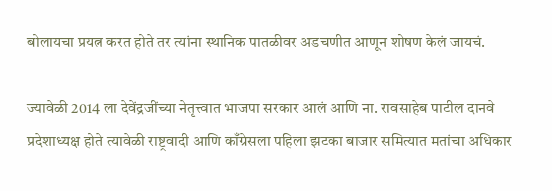बोलायचा प्रयत्न करत होते तर त्यांना स्थानिक पातळीवर अडचणीत आणून शोषण केलं जायचं.

ज्यावेळी 2014 ला देवेंद्रजींच्या नेतृत्त्वात भाजपा सरकार आलं आणि ना. रावसाहेब पाटील दानवे प्रदेशाध्यक्ष होते त्यावेळी राष्ट्रवादी आणि काँग्रेसला पहिला झटका बाजार समित्यात मतांचा अधिकार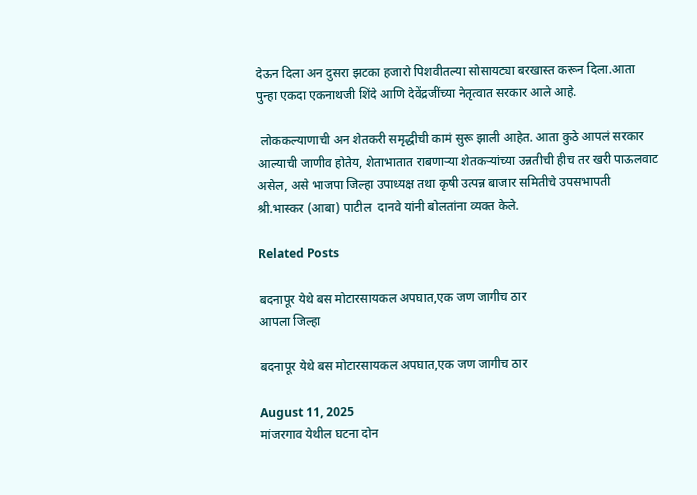देऊन दिला अन दुसरा झटका हजारो पिशवीतल्या सोसायट्या बरखास्त करून दिला.आता पुन्हा एकदा एकनाथजी शिंदे आणि देवेंद्रजींच्या नेतृत्वात सरकार आले आहे.

 लोककल्याणाची अन शेतकरी समृद्धीची कामं सुरू झाली आहेत. आता कुठे आपलं सरकार आल्याची जाणीव होतेय, शेताभातात राबणाऱ्या शेतकऱ्यांच्या उन्नतीची हीच तर खरी पाऊलवाट असेल, असे भाजपा जिल्हा उपाध्यक्ष तथा कृषी उत्पन्न बाजार समितीचे उपसभापती श्री.भास्कर (आबा) पाटील  दानवे यांनी बोलतांना व्यक्त केले.

Related Posts

बदनापूर येथे बस मोटारसायकल अपघात,एक जण जागीच ठार
आपला जिल्हा

बदनापूर येथे बस मोटारसायकल अपघात,एक जण जागीच ठार

August 11, 2025
मांजरगाव येथील घटना दोन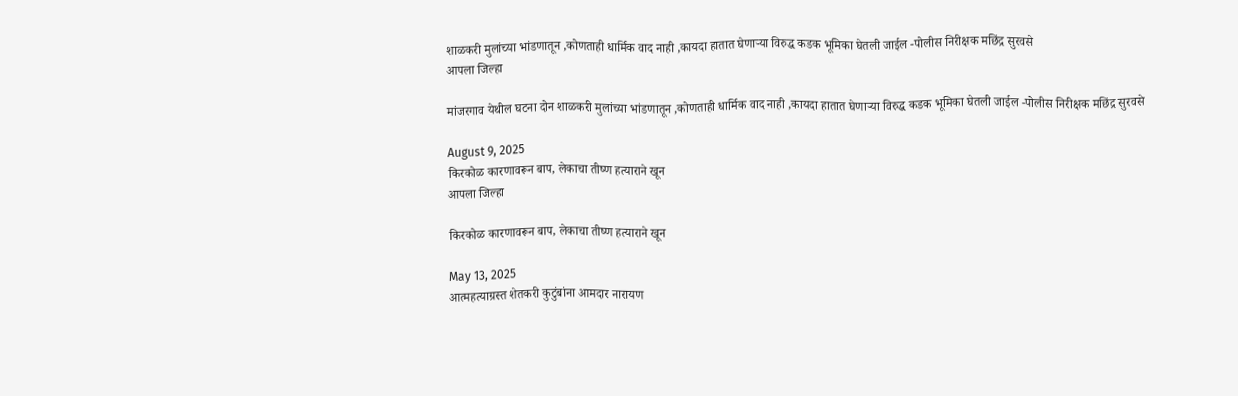शाळकरी मुलांच्या भांडणातून ,कोणताही धार्मिक वाद नाही ,कायदा हातात घेणाऱ्या विरुद्ध कडक भूमिका घेतली जाईल -पोलीस निरीक्षक मछिंद्र सुरवसे
आपला जिल्हा

मांजरगाव येथील घटना दोन शाळकरी मुलांच्या भांडणातून ,कोणताही धार्मिक वाद नाही ,कायदा हातात घेणाऱ्या विरुद्ध कडक भूमिका घेतली जाईल -पोलीस निरीक्षक मछिंद्र सुरवसे

August 9, 2025
किरकोळ कारणावरून बाप, लेकाचा तीष्ण हत्याराने खून
आपला जिल्हा

किरकोळ कारणावरून बाप, लेकाचा तीष्ण हत्याराने खून

May 13, 2025
आत्महत्याग्रस्त शेतकरी कुटुंबांना आमदार नारायण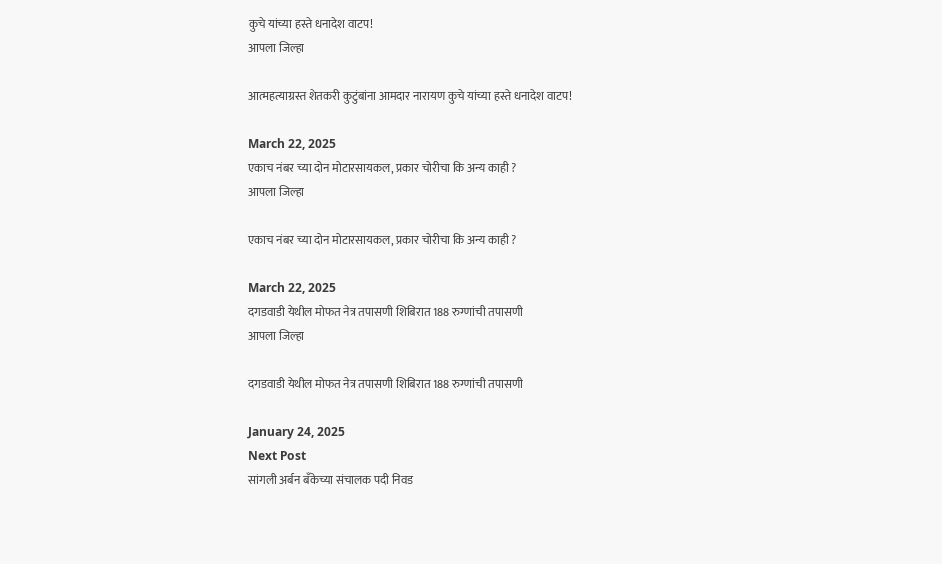कुचे यांच्या हस्ते धनादेश वाटप!
आपला जिल्हा

आत्महत्याग्रस्त शेतकरी कुटुंबांना आमदार नारायण कुचे यांच्या हस्ते धनादेश वाटप!

March 22, 2025
एकाच नंबर च्या दोन मोटारसायकल, प्रकार चोरीचा कि अन्य काही ?
आपला जिल्हा

एकाच नंबर च्या दोन मोटारसायकल, प्रकार चोरीचा कि अन्य काही ?

March 22, 2025
दगडवाडी येथील मोफत नेत्र तपासणी शिबिरात 188 रुग्णांची तपासणी
आपला जिल्हा

दगडवाडी येथील मोफत नेत्र तपासणी शिबिरात 188 रुग्णांची तपासणी

January 24, 2025
Next Post
सांगली अर्बन बँकेच्या संचालक पदी निवड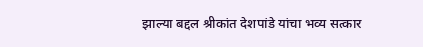झाल्या बद्दल श्रीकांत देशपांडे यांचा भव्य सत्कार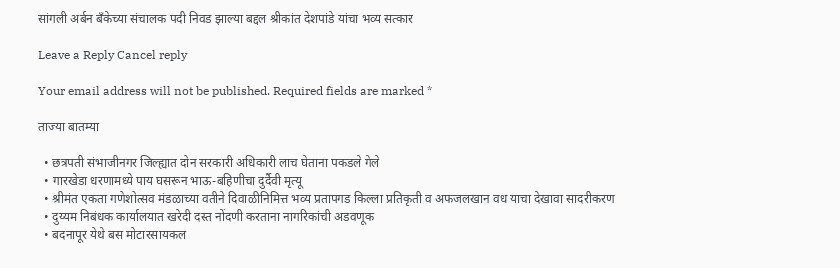सांगली अर्बन बँकेच्या संचालक पदी निवड झाल्या बद्दल श्रीकांत देशपांडे यांचा भव्य सत्कार

Leave a Reply Cancel reply

Your email address will not be published. Required fields are marked *

ताज्या बातम्या

  • छत्रपती संभाजीनगर जिल्ह्यात दोन सरकारी अधिकारी लाच घेताना पकडले गेले
  • गारखेडा धरणामध्ये पाय घसरून भाऊ-बहिणीचा दुर्दैवी मृत्यू
  • श्रीमंत एकता गणेशोत्सव मंडळाच्या वतीने दिवाळीनिमित्त भव्य प्रतापगड किल्ला प्रतिकृती व अफजलखान वध याचा देखावा सादरीकरण
  • दुय्यम निबंधक कार्यालयात खरेदी दस्त नोंदणी करताना नागरिकांची अडवणूक
  • बदनापूर येथे बस मोटारसायकल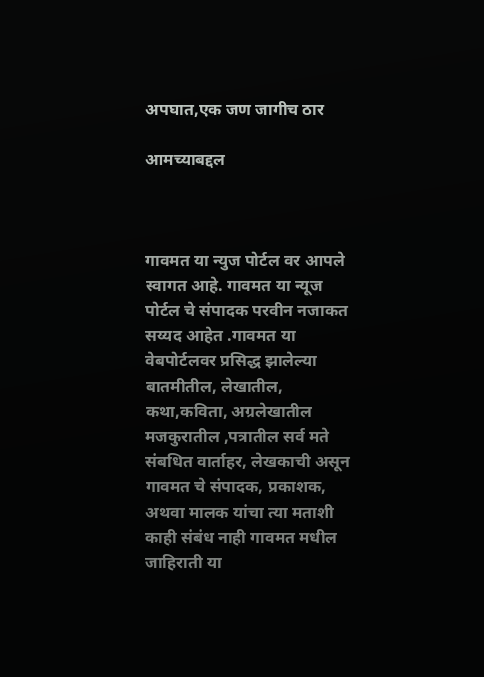अपघात,एक जण जागीच ठार

आमच्याबद्दल



गावमत या न्युज पोर्टल वर आपले स्वागत आहे. गावमत या न्यूज पोर्टल चे संपादक परवीन नजाकत सय्यद आहेत .गावमत या वेबपोर्टलवर प्रसिद्ध झालेल्या बातमीतील, लेखातील, कथा,कविता, अग्रलेखातील मजकुरातील ,पत्रातील सर्व मते संबधित वार्ताहर, लेखकाची असून गावमत चे संपादक, प्रकाशक, अथवा मालक यांचा त्या मताशी काही संबंध नाही गावमत मधील जाहिराती या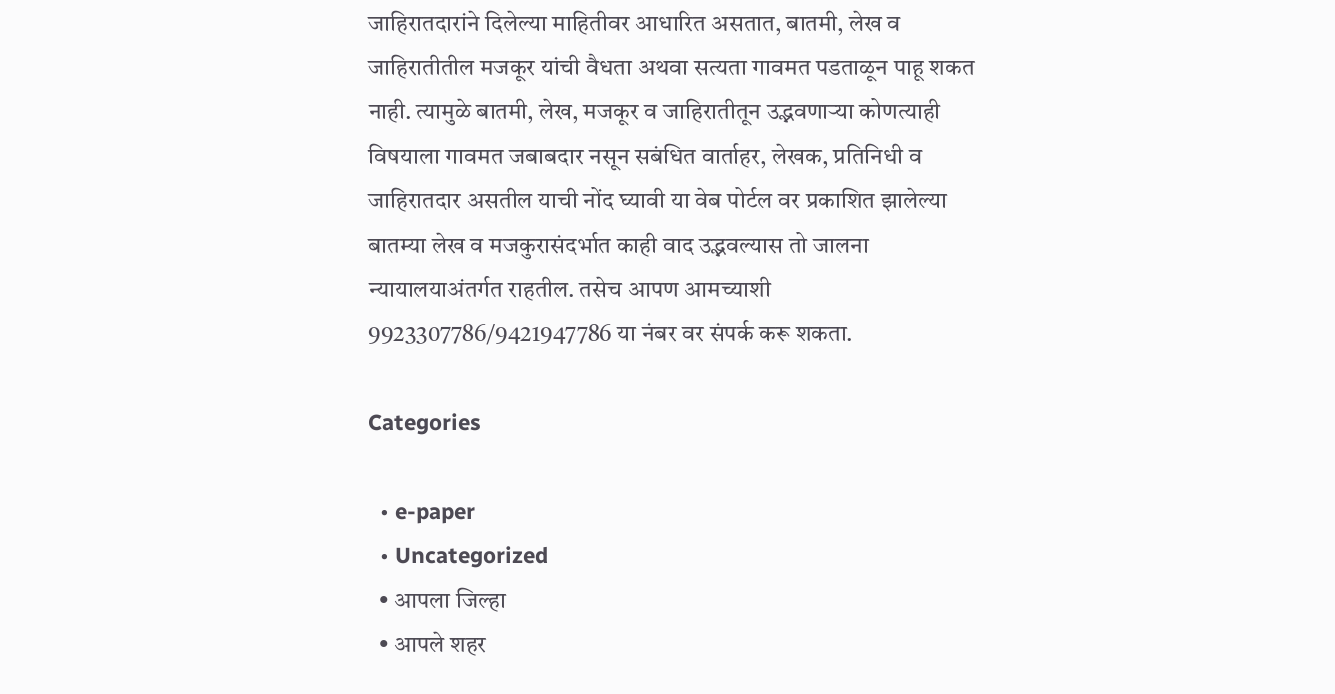जाहिरातदारांने दिलेल्या माहितीवर आधारित असतात, बातमी, लेख व जाहिरातीतील मजकूर यांची वैधता अथवा सत्यता गावमत पडताळून पाहू शकत नाही. त्यामुळे बातमी, लेख, मजकूर व जाहिरातीतून उद्भवणाऱ्या कोणत्याही विषयाला गावमत जबाबदार नसून सबंधित वार्ताहर, लेखक, प्रतिनिधी व जाहिरातदार असतील याची नोंद घ्यावी या वेब पोर्टल वर प्रकाशित झालेल्या बातम्या लेख व मजकुरासंदर्भात काही वाद उद्भवल्यास तो जालना न्यायालयाअंतर्गत राहतील. तसेच आपण आमच्याशी  9923307786/9421947786 या नंबर वर संपर्क करू शकता.

Categories

  • e-paper
  • Uncategorized
  • आपला जिल्हा
  • आपले शहर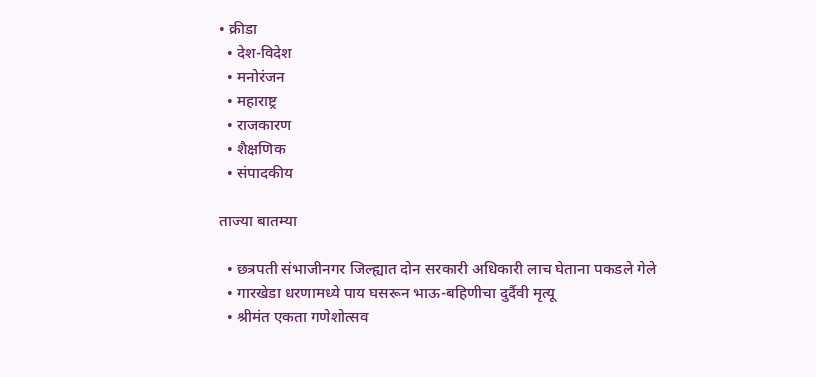• क्रीडा
  • देश-विदेश
  • मनोरंजन
  • महाराष्ट्र
  • राजकारण
  • शैक्षणिक
  • संपादकीय

ताज्या बातम्या

  • छत्रपती संभाजीनगर जिल्ह्यात दोन सरकारी अधिकारी लाच घेताना पकडले गेले
  • गारखेडा धरणामध्ये पाय घसरून भाऊ-बहिणीचा दुर्दैवी मृत्यू
  • श्रीमंत एकता गणेशोत्सव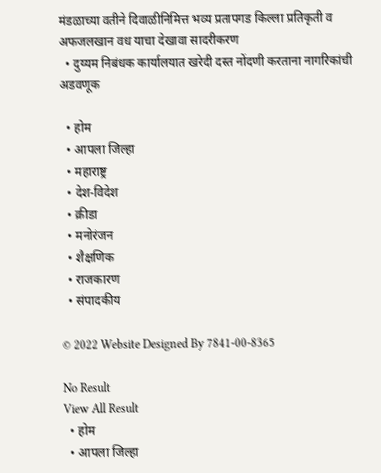मंडळाच्या वतीने दिवाळीनिमित्त भव्य प्रतापगड किल्ला प्रतिकृती व अफजलखान वध याचा देखावा सादरीकरण
  • दुय्यम निबंधक कार्यालयात खरेदी दस्त नोंदणी करताना नागरिकांची अडवणूक

  • होम
  • आपला जिल्हा
  • महाराष्ट्र
  • देश-विदेश
  • क्रीडा
  • मनोरंजन
  • शैक्षणिक
  • राजकारण
  • संपादकीय

© 2022 Website Designed By 7841-00-8365

No Result
View All Result
  • होम
  • आपला जिल्हा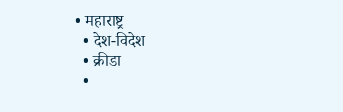• महाराष्ट्र
  • देश-विदेश
  • क्रीडा
  •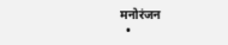मनोरंजन
  •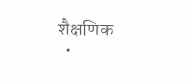शैक्षणिक
  •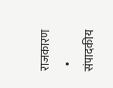राजकारण
  • संपादकीय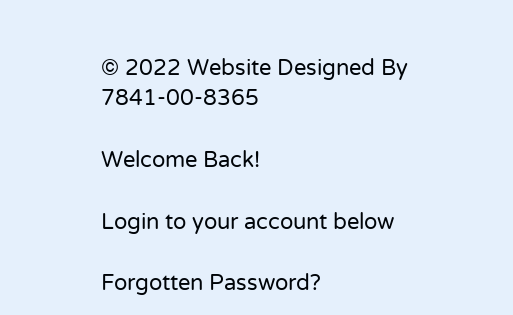© 2022 Website Designed By 7841-00-8365

Welcome Back!

Login to your account below

Forgotten Password?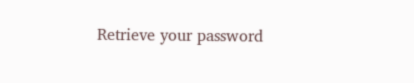Retrieve your password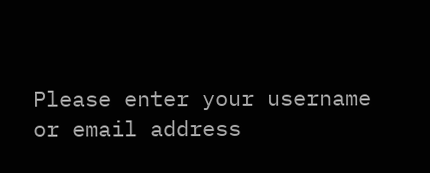Please enter your username or email address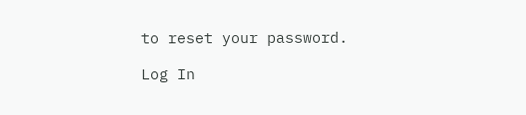to reset your password.

Log In